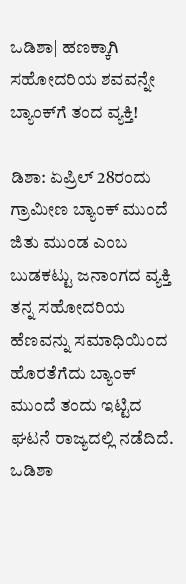ಒಡಿಶಾ| ಹಣಕ್ಕಾಗಿ ಸಹೋದರಿಯ ಶವವನ್ನೇ ಬ್ಯಾಂಕ್‌ಗೆ ತಂದ ವ್ಯಕ್ತಿ!

ಡಿಶಾ: ಏಪ್ರಿಲ್ 28ರಂದು ಗ್ರಾಮೀಣ ಬ್ಯಾಂಕ್‌ ಮುಂದೆ ಜಿತು ಮುಂಡ ಎಂಬ ಬುಡಕಟ್ಟು ಜನಾಂಗದ ವ್ಯಕ್ತಿ ತನ್ನ ಸಹೋದರಿಯ ಹೆಣವನ್ನು ಸಮಾಧಿಯಿಂದ ಹೊರತೆಗೆದು ಬ್ಯಾಂಕ್ ಮುಂದೆ ತಂದು ಇಟ್ಟಿದ ಘಟನೆ ರಾಜ್ಯದಲ್ಲಿ ನಡೆದಿದೆ. ಒಡಿಶಾ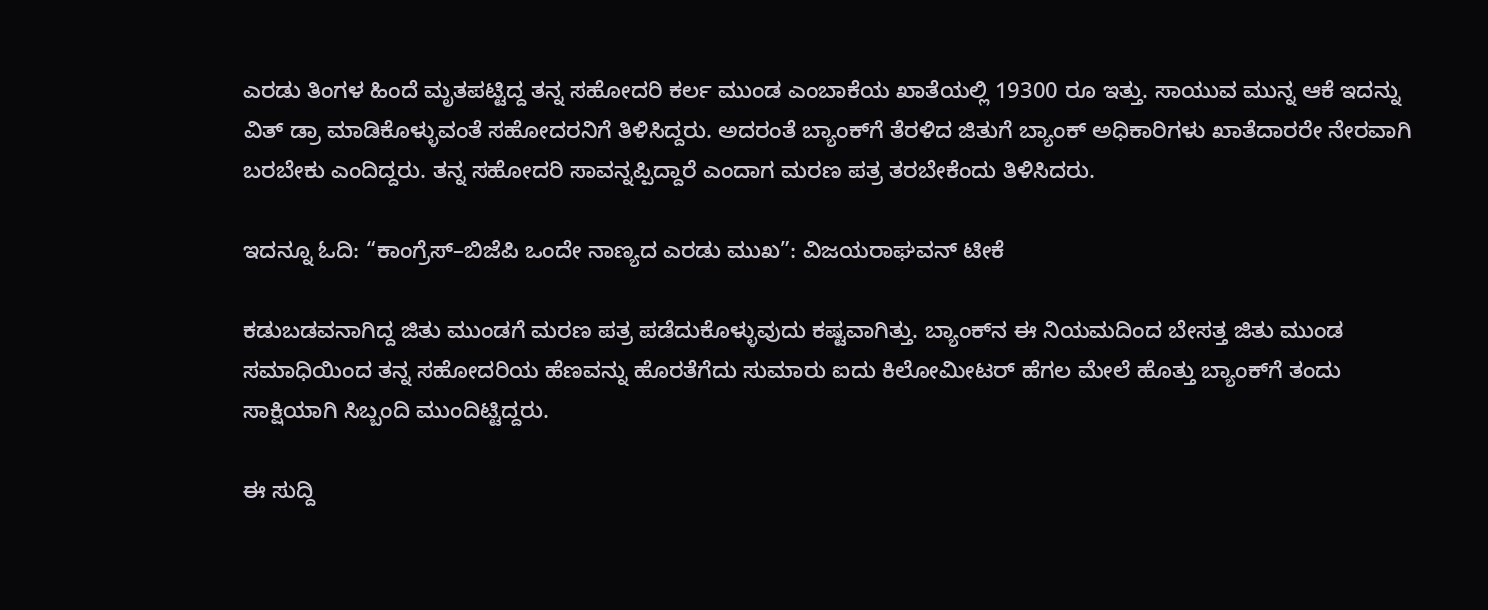ಎರಡು ತಿಂಗಳ ಹಿಂದೆ ಮೃತಪಟ್ಟಿದ್ದ ತನ್ನ ಸಹೋದರಿ ಕರ್ಲ ಮುಂಡ ಎಂಬಾಕೆಯ ಖಾತೆಯಲ್ಲಿ 19300 ರೂ ಇತ್ತು. ಸಾಯುವ ಮುನ್ನ ಆಕೆ ಇದನ್ನು ವಿತ್‌ ಡ್ರಾ ಮಾಡಿಕೊಳ್ಳುವಂತೆ ಸಹೋದರನಿಗೆ ತಿಳಿಸಿದ್ದರು. ಅದರಂತೆ ಬ್ಯಾಂಕ್‌ಗೆ ತೆರಳಿದ ಜಿತುಗೆ ಬ್ಯಾಂಕ್ ಅಧಿಕಾರಿಗಳು ಖಾತೆದಾರರೇ ನೇರವಾಗಿ ಬರಬೇಕು ಎಂದಿದ್ದರು. ತನ್ನ ಸಹೋದರಿ ಸಾವನ್ನಪ್ಪಿದ್ದಾರೆ ಎಂದಾಗ ಮರಣ ಪತ್ರ ತರಬೇಕೆಂದು ತಿಳಿಸಿದರು.

ಇದನ್ನೂ ಓದಿ: “ಕಾಂಗ್ರೆಸ್–ಬಿಜೆಪಿ ಒಂದೇ ನಾಣ್ಯದ ಎರಡು ಮುಖ”: ವಿಜಯರಾಘವನ್ ಟೀಕೆ

ಕಡುಬಡವನಾಗಿದ್ದ ಜಿತು ಮುಂಡಗೆ ಮರಣ ಪತ್ರ ಪಡೆದುಕೊಳ್ಳುವುದು ಕಷ್ಟವಾಗಿತ್ತು. ಬ್ಯಾಂಕ್‌ನ ಈ ನಿಯಮದಿಂದ ಬೇಸತ್ತ ಜಿತು ಮುಂಡ ಸಮಾಧಿಯಿಂದ ತನ್ನ ಸಹೋದರಿಯ ಹೆಣವನ್ನು ಹೊರತೆಗೆದು ಸುಮಾರು ಐದು ಕಿಲೋಮೀಟರ್ ಹೆಗಲ ಮೇಲೆ ಹೊತ್ತು ಬ್ಯಾಂಕ್‌ಗೆ ತಂದು ಸಾಕ್ಷಿಯಾಗಿ ಸಿಬ್ಬಂದಿ ಮುಂದಿಟ್ಟಿದ್ದರು.

ಈ ಸುದ್ದಿ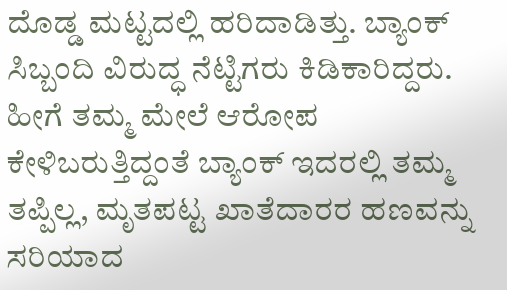ದೊಡ್ಡ ಮಟ್ಟದಲ್ಲಿ ಹರಿದಾಡಿತ್ತು. ಬ್ಯಾಂಕ್ ಸಿಬ್ಬಂದಿ ವಿರುದ್ಧ ನೆಟ್ಟಿಗರು ಕಿಡಿಕಾರಿದ್ದರು. ಹೀಗೆ ತಮ್ಮ ಮೇಲೆ ಆರೋಪ ಕೇಳಿಬರುತ್ತಿದ್ದಂತೆ ಬ್ಯಾಂಕ್ ಇದರಲ್ಲಿ ತಮ್ಮ ತಪ್ಪಿಲ್ಲ, ಮೃತಪಟ್ಟ ಖಾತೆದಾರರ ಹಣವನ್ನು ಸರಿಯಾದ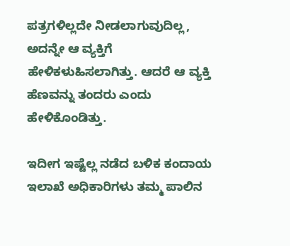ಪತ್ರಗಳಿಲ್ಲದೇ ನೀಡಲಾಗುವುದಿಲ್ಲ, ಅದನ್ನೇ ಆ ವ್ಯಕ್ತಿಗೆ ಹೇಳಿಕಳುಹಿಸಲಾಗಿತ್ತು. ಆದರೆ ಆ ವ್ಯಕ್ತಿ ಹೆಣವನ್ನು ತಂದರು ಎಂದು ಹೇಳಿಕೊಂಡಿತ್ತು.

ಇದೀಗ ಇಷ್ಟೆಲ್ಲ ನಡೆದ ಬಳಿಕ ಕಂದಾಯ ಇಲಾಖೆ ಅಧಿಕಾರಿಗಳು ತಮ್ಮ ಪಾಲಿನ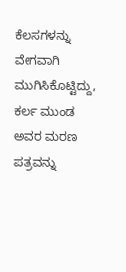ಕೆಲಸಗಳನ್ನು ವೇಗವಾಗಿ ಮುಗಿಸಿಕೊಟ್ಟಿದ್ದು, ಕರ್ಲ ಮುಂಡ ಅವರ ಮರಣ ಪತ್ರವನ್ನು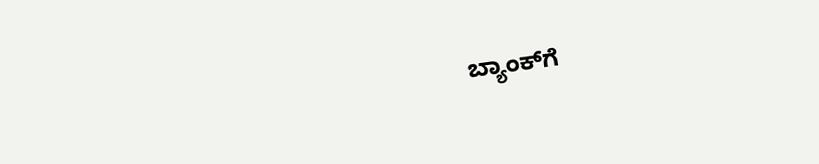ಬ್ಯಾಂಕ್‌ಗೆ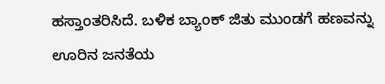ಹಸ್ತಾಂತರಿಸಿದೆ. ಬಳಿಕ ಬ್ಯಾಂಕ್ ಜಿತು ಮುಂಡಗೆ ಹಣವನ್ನು ಊರಿನ ಜನತೆಯ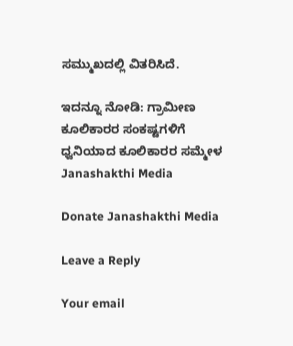ಸಮ್ಮುಖದಲ್ಲಿ ವಿತರಿಸಿದೆ.

ಇದನ್ನೂ ನೋಡಿ: ಗ್ರಾಮೀಣ ಕೂಲಿಕಾರರ ಸಂಕಷ್ಟಗಳಿಗೆ ಧ್ವನಿಯಾದ ಕೂಲಿಕಾರರ ಸಮ್ಮೇಳ Janashakthi Media

Donate Janashakthi Media

Leave a Reply

Your email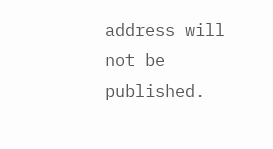address will not be published.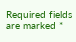Required fields are marked *